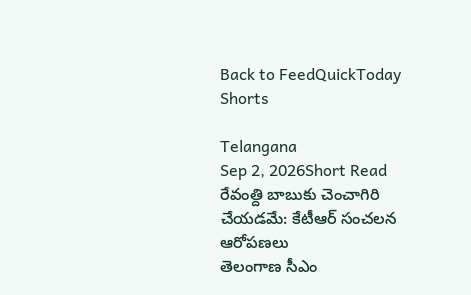Back to FeedQuickToday Shorts

Telangana
Sep 2, 2026Short Read
రేవంత్ది బాబుకు చెంచాగిరి చేయడమే: కేటీఆర్ సంచలన ఆరోపణలు
తెలంగాణ సీఎం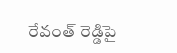రేవంత్ రెడ్డిపై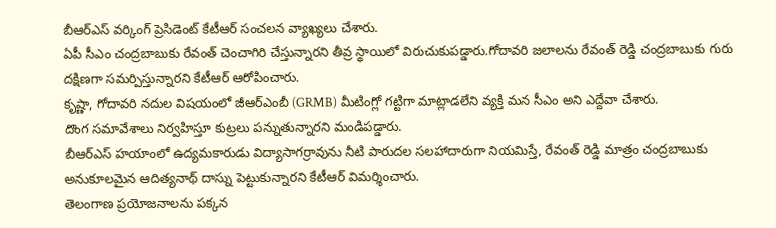బీఆర్ఎస్ వర్కింగ్ ప్రెసిడెంట్ కేటీఆర్ సంచలన వ్యాఖ్యలు చేశారు.
ఏపీ సీఎం చంద్రబాబుకు రేవంత్ చెంచాగిరి చేస్తున్నారని తీవ్ర స్థాయిలో విరుచుకుపడ్డారు.గోదావరి జలాలను రేవంత్ రెడ్డి చంద్రబాబుకు గురు దక్షిణగా సమర్పిస్తున్నారని కేటీఆర్ ఆరోపించారు.
కృష్ణా, గోదావరి నదుల విషయంలో జీఆర్ఎంబీ (GRMB) మీటింగ్లో గట్టిగా మాట్లాడలేని వ్యక్తి మన సీఎం అని ఎద్దేవా చేశారు.
దొంగ సమావేశాలు నిర్వహిస్తూ కుట్రలు పన్నుతున్నారని మండిపడ్డారు.
బీఆర్ఎస్ హయాంలో ఉద్యమకారుడు విద్యాసాగర్రావును నీటి పారుదల సలహాదారుగా నియమిస్తే, రేవంత్ రెడ్డి మాత్రం చంద్రబాబుకు అనుకూలమైన ఆదిత్యనాథ్ దాస్ను పెట్టుకున్నారని కేటీఆర్ విమర్శించారు.
తెలంగాణ ప్రయోజనాలను పక్కన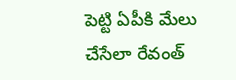పెట్టి ఏపీకి మేలు చేసేలా రేవంత్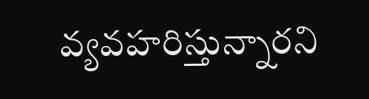వ్యవహరిస్తున్నారని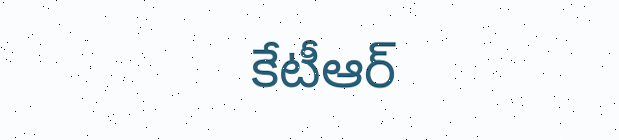కేటీఆర్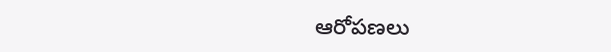ఆరోపణలు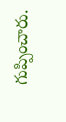గుప్పించారు.